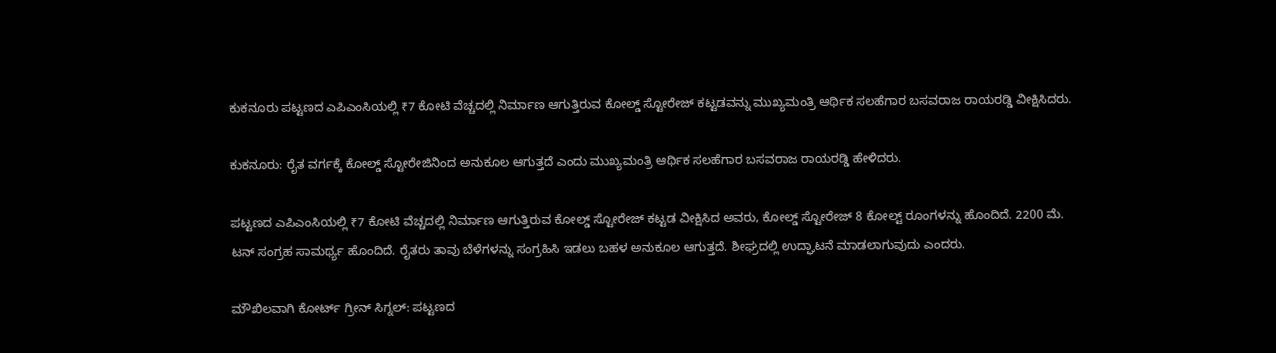ಕುಕನೂರು ಪಟ್ಟಣದ ಎಪಿಎಂಸಿಯಲ್ಲಿ ₹7 ಕೋಟಿ ವೆಚ್ಚದಲ್ಲಿ ನಿರ್ಮಾಣ ಆಗುತ್ತಿರುವ ಕೋಲ್ಡ್ ಸ್ಟೋರೇಜ್ ಕಟ್ಟಡವನ್ನು ಮುಖ್ಯಮಂತ್ರಿ ಆರ್ಥಿಕ ಸಲಹೆಗಾರ ಬಸವರಾಜ ರಾಯರಡ್ಡಿ ವೀಕ್ಷಿಸಿದರು.

ಕುಕನೂರು: ರೈತ ವರ್ಗಕ್ಕೆ ಕೋಲ್ಡ್ ಸ್ಟೋರೇಜಿನಿಂದ ಅನುಕೂಲ ಆಗುತ್ತದೆ ಎಂದು ಮುಖ್ಯಮಂತ್ರಿ ಆರ್ಥಿಕ ಸಲಹೆಗಾರ ಬಸವರಾಜ ರಾಯರಡ್ಡಿ ಹೇಳಿದರು.

ಪಟ್ಟಣದ ಎಪಿಎಂಸಿಯಲ್ಲಿ ₹7 ಕೋಟಿ ವೆಚ್ಚದಲ್ಲಿ ನಿರ್ಮಾಣ ಆಗುತ್ತಿರುವ ಕೋಲ್ಡ್ ಸ್ಟೋರೇಜ್ ಕಟ್ಟಡ ವೀಕ್ಷಿಸಿದ ಅವರು, ಕೋಲ್ಡ್ ಸ್ಟೋರೇಜ್ 8 ಕೋಲ್ಟ್ ರೂಂಗಳನ್ನು ಹೊಂದಿದೆ. 2200 ಮೆ. ಟನ್ ಸಂಗ್ರಹ ಸಾಮರ್ಥ್ಯ ಹೊಂದಿದೆ. ರೈತರು ತಾವು ಬೆಳೆಗಳನ್ನು ಸಂಗ್ರಹಿಸಿ ಇಡಲು ಬಹಳ ಅನುಕೂಲ ಆಗುತ್ತದೆ. ಶೀಘ್ರದಲ್ಲಿ ಉದ್ಘಾಟನೆ ಮಾಡಲಾಗುವುದು ಎಂದರು.

ಮೌಖಿಲವಾಗಿ ಕೋರ್ಟ್‌ ಗ್ರೀನ್ ಸಿಗ್ನಲ್: ಪಟ್ಟಣದ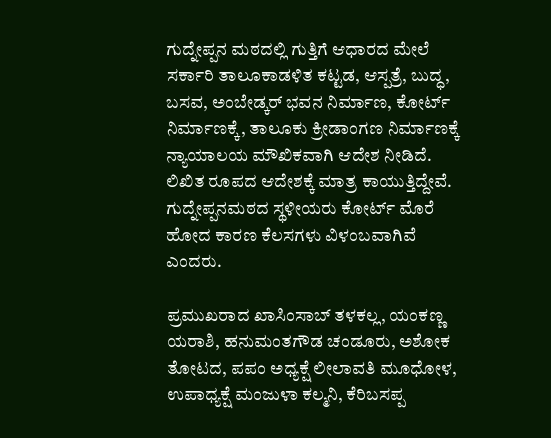ಗುದ್ನೇಪ್ಪನ ಮಠದಲ್ಲಿ ಗುತ್ತಿಗೆ ಆಧಾರದ ಮೇಲೆ ಸರ್ಕಾರಿ ತಾಲೂಕಾಡಳಿತ ಕಟ್ಟಡ, ಆಸ್ಪತ್ರೆ, ಬುದ್ಧ, ಬಸವ, ಅಂಬೇಡ್ಕರ್ ಭವನ ನಿರ್ಮಾಣ, ಕೋರ್ಟ್‌ ನಿರ್ಮಾಣಕ್ಕೆ, ತಾಲೂಕು ಕ್ರೀಡಾಂಗಣ ನಿರ್ಮಾಣಕ್ಕೆ ನ್ಯಾಯಾಲಯ ಮೌಖಿಕವಾಗಿ ಆದೇಶ ನೀಡಿದೆ. ಲಿಖಿತ ರೂಪದ ಆದೇಶಕ್ಕೆ ಮಾತ್ರ ಕಾಯುತ್ತಿದ್ದೇವೆ. ಗುದ್ನೇಪ್ಪನಮಠದ ಸ್ಥಳೀಯರು ಕೋರ್ಟ್‌ ಮೊರೆ ಹೋದ ಕಾರಣ ಕೆಲಸಗಳು ವಿಳಂಬವಾಗಿವೆ ಎಂದರು.

ಪ್ರಮುಖರಾದ ಖಾಸಿಂಸಾಬ್ ತಳಕಲ್ಲ, ಯಂಕಣ್ಣ ಯರಾಶಿ, ಹನುಮಂತಗೌಡ ಚಂಡೂರು, ಅಶೋಕ ತೋಟದ, ಪಪಂ ಅಧ್ಯಕ್ಷೆ ಲೀಲಾವತಿ ಮೂಧೋಳ, ಉಪಾಧ್ಯಕ್ಷೆ ಮಂಜುಳಾ ಕಲ್ಮನಿ, ಕೆರಿಬಸಪ್ಪ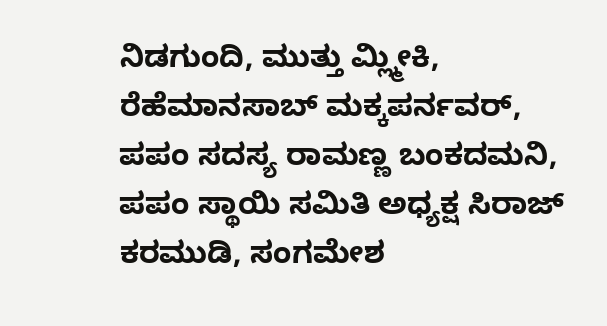ನಿಡಗುಂದಿ, ಮುತ್ತು ಮ್ಲ್ಮೀಕಿ, ರೆಹೆಮಾನಸಾಬ್ ಮಕ್ಕಪರ್ನವರ್, ಪಪಂ ಸದಸ್ಯ ರಾಮಣ್ಣ ಬಂಕದಮನಿ, ಪಪಂ ಸ್ಥಾಯಿ ಸಮಿತಿ ಅಧ್ಯಕ್ಷ ಸಿರಾಜ್ ಕರಮುಡಿ, ಸಂಗಮೇಶ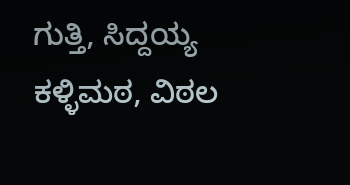ಗುತ್ತಿ, ಸಿದ್ದಯ್ಯ ಕಳ್ಳಿಮಠ, ವಿಠಲ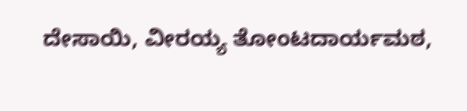ದೇಸಾಯಿ, ವೀರಯ್ಯ ತೋಂಟದಾರ್ಯಮಠ,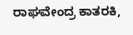ರಾಘವೇಂದ್ರ ಕಾತರಕಿ,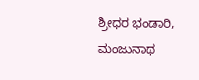ಶ್ರೀಧರ ಭಂಡಾರಿ, ಮಂಜುನಾಥ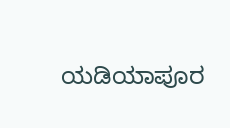ಯಡಿಯಾಪೂರ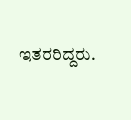ಇತರರಿದ್ದರು.